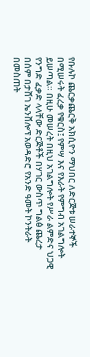የቡሉኮ ጨርቃጨርቅ አክሲዮን ማህበር ለድርጅቱ ሠራተኞች በሚሠሩት ፈረቃ የቁርስ፤ የምሣ እና የእራት የምግብ አገልግሎት ይሠጣል። በዚሁ መሠረት በዚህ አገልግሎት የሥራ ልምድና ህጋዊ የንግድ ፈቃድ ላላቸው ድርጅቶች በሃገር ውስጥ ግልፅ ጨረታ በሰም በታሸገ ኤንቨሎፕ አወዳድሮ የአንድ ዓመት ኮንትራት በመስጠት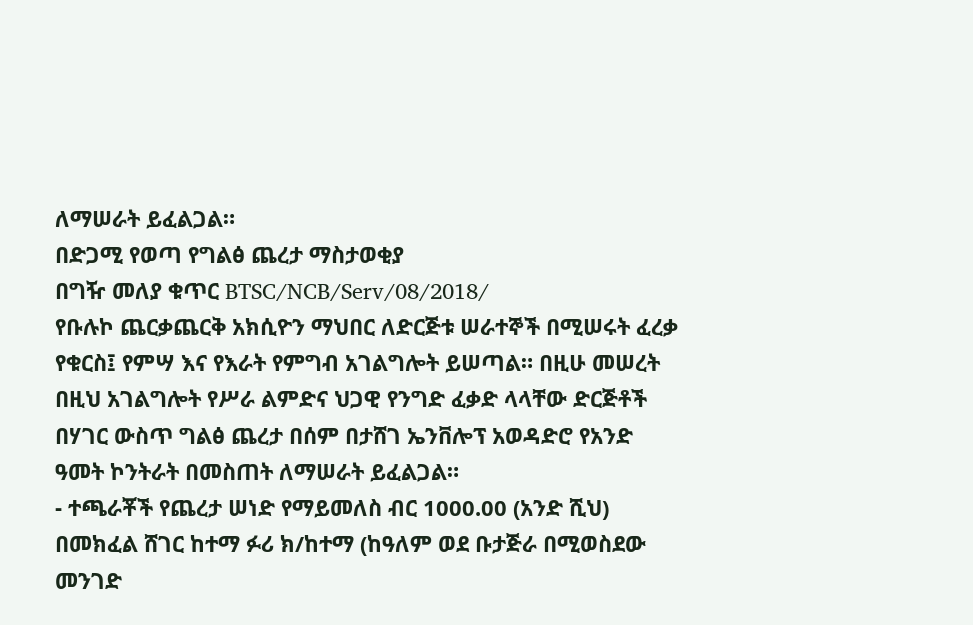ለማሠራት ይፈልጋል።
በድጋሚ የወጣ የግልፅ ጨረታ ማስታወቂያ
በግዥ መለያ ቁጥር BTSC/NCB/Serv/08/2018/
የቡሉኮ ጨርቃጨርቅ አክሲዮን ማህበር ለድርጅቱ ሠራተኞች በሚሠሩት ፈረቃ የቁርስ፤ የምሣ እና የእራት የምግብ አገልግሎት ይሠጣል። በዚሁ መሠረት በዚህ አገልግሎት የሥራ ልምድና ህጋዊ የንግድ ፈቃድ ላላቸው ድርጅቶች በሃገር ውስጥ ግልፅ ጨረታ በሰም በታሸገ ኤንቨሎፕ አወዳድሮ የአንድ ዓመት ኮንትራት በመስጠት ለማሠራት ይፈልጋል።
- ተጫራቾች የጨረታ ሠነድ የማይመለስ ብር 1000.00 (አንድ ሺህ) በመክፈል ሸገር ከተማ ፉሪ ክ/ከተማ (ከዓለም ወደ ቡታጅራ በሚወስደው መንገድ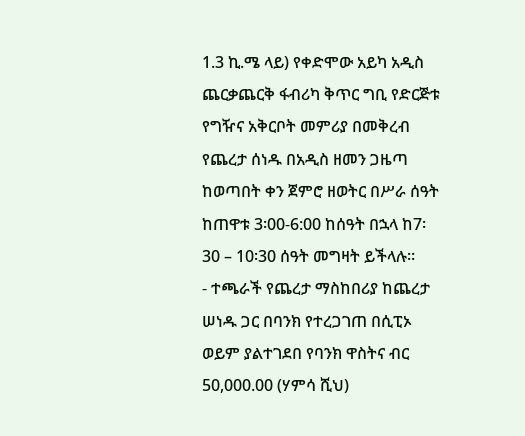1.3 ኪ.ሜ ላይ) የቀድሞው አይካ አዲስ ጨርቃጨርቅ ፋብሪካ ቅጥር ግቢ የድርጅቱ የግዥና አቅርቦት መምሪያ በመቅረብ የጨረታ ሰነዱ በአዲስ ዘመን ጋዜጣ ከወጣበት ቀን ጀምሮ ዘወትር በሥራ ሰዓት ከጠዋቱ 3፡00-6:00 ከሰዓት በኋላ ከ7፡30 – 10፡30 ሰዓት መግዛት ይችላሉ።
- ተጫራች የጨረታ ማስከበሪያ ከጨረታ ሠነዱ ጋር በባንክ የተረጋገጠ በሲፒኦ ወይም ያልተገደበ የባንክ ዋስትና ብር 50,000.00 (ሃምሳ ሺህ)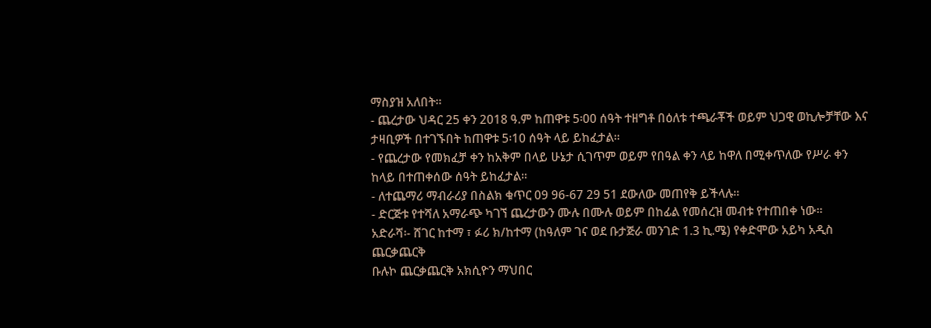ማስያዝ አለበት።
- ጨረታው ህዳር 25 ቀን 2018 ዓ.ም ከጠዋቱ 5፡00 ሰዓት ተዘግቶ በዕለቱ ተጫራቾች ወይም ህጋዊ ወኪሎቻቸው እና ታዛቢዎች በተገኙበት ከጠዋቱ 5፡10 ሰዓት ላይ ይከፈታል።
- የጨረታው የመክፈቻ ቀን ከአቅም በላይ ሁኔታ ሲገጥም ወይም የበዓል ቀን ላይ ከዋለ በሚቀጥለው የሥራ ቀን ከላይ በተጠቀሰው ሰዓት ይከፈታል።
- ለተጨማሪ ማብራሪያ በስልክ ቁጥር 09 96-67 29 51 ደውለው መጠየቅ ይችላሉ።
- ድርጅቱ የተሻለ አማራጭ ካገኘ ጨረታውን ሙሉ በሙሉ ወይም በከፊል የመሰረዝ መብቱ የተጠበቀ ነው።
አድራሻ፡- ሸገር ከተማ ፣ ፉሪ ክ/ከተማ (ከዓለም ገና ወደ ቡታጅራ መንገድ 1.3 ኪ.ሜ) የቀድሞው አይካ አዲስ ጨርቃጨርቅ
ቡሉኮ ጨርቃጨርቅ አክሲዮን ማህበር